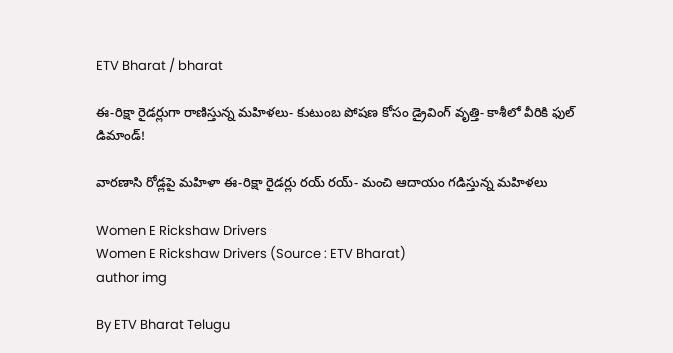ETV Bharat / bharat

ఈ-రిక్షా రైడర్లుగా రాణిస్తున్న మహిళలు- కుటుంబ పోషణ కోసం డ్రైవింగ్ వృత్తి- కాశీలో వీరికి ఫుల్ డిమాండ్!

వారణాసి రోడ్లపై మహిళా ఈ-రిక్షా రైడర్లు రయ్ రయ్- మంచి ఆదాయం గడిస్తున్న మహిళలు

Women E Rickshaw Drivers
Women E Rickshaw Drivers (Source : ETV Bharat)
author img

By ETV Bharat Telugu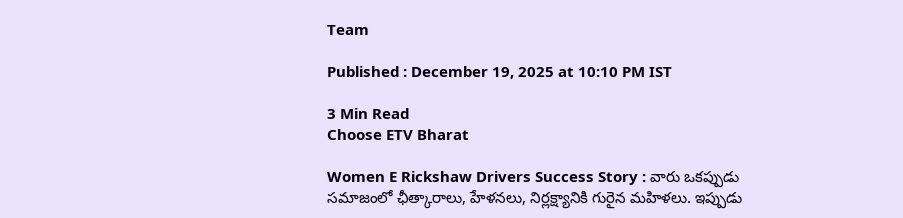Team

Published : December 19, 2025 at 10:10 PM IST

3 Min Read
Choose ETV Bharat

Women E Rickshaw Drivers Success Story : వారు ఒకప్పుడు సమాజంలో ఛీత్కారాలు, హేళనలు, నిర్లక్ష్యానికి గురైన మహిళలు. ఇప్పుడు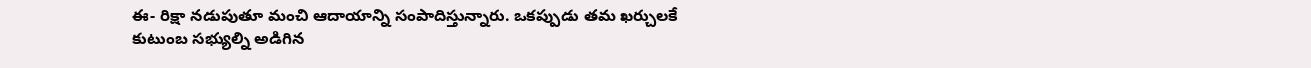ఈ- రిక్షా నడుపుతూ మంచి ఆదాయాన్ని సంపాదిస్తున్నారు. ఒకప్పుడు తమ ఖర్చులకే కుటుంబ సభ్యుల్ని అడిగిన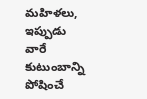మహిళలు, ఇప్పుడు వారే కుటుంబాన్ని పోషించే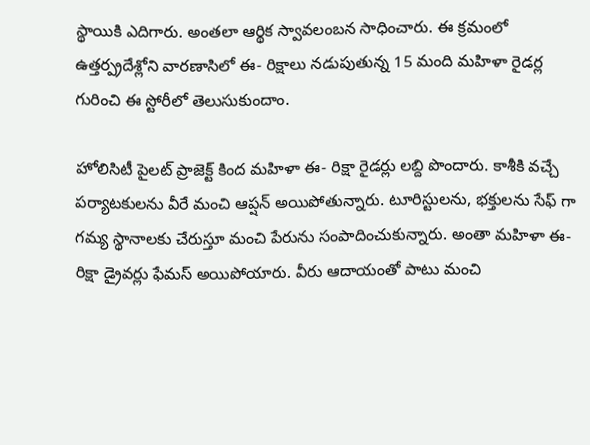స్థాయికి ఎదిగారు. అంతలా ఆర్థిక స్వావలంబన సాధించారు. ఈ క్రమంలో ఉత్తర్ప్రదేశ్లోని వారణాసిలో ఈ- రిక్షాలు నడుపుతున్న 15 మంది మహిళా రైడర్ల గురించి ఈ స్టోరీలో తెలుసుకుందాం.

హోలిసిటీ పైలట్ ప్రాజెక్ట్ కింద మహిళా ఈ- రిక్షా రైడర్లు లబ్ది పొందారు. కాశీకి వచ్చే పర్యాటకులను వీరే మంచి ఆప్షన్ అయిపోతున్నారు. టూరిస్టులను, భక్తులను సేఫ్ గా గమ్య స్థానాలకు చేరుస్తూ మంచి పేరును సంపాదించుకున్నారు. అంతా మహిళా ఈ- రిక్షా డ్రైవర్లు ఫేమస్ అయిపోయారు. వీరు ఆదాయంతో పాటు మంచి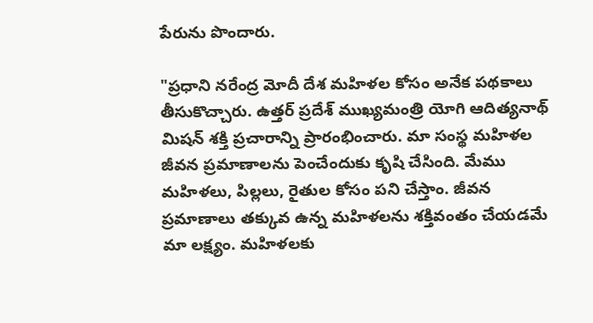పేరును పొందారు.

"ప్రధాని నరేంద్ర మోదీ దేశ మహిళల కోసం అనేక పథకాలు తీసుకొచ్చారు. ఉత్తర్ ప్రదేశ్ ముఖ్యమంత్రి యోగి ఆదిత్యనాథ్ మిషన్ శక్తి ప్రచారాన్ని ప్రారంభించారు. మా సంస్థ మహిళల జీవన ప్రమాణాలను పెంచేందుకు కృషి చేసింది. మేము మహిళలు, పిల్లలు, రైతుల కోసం పని చేస్తాం. జీవన ప్రమాణాలు తక్కువ ఉన్న మహిళలను శక్తివంతం చేయడమే మా లక్ష్యం. మహిళలకు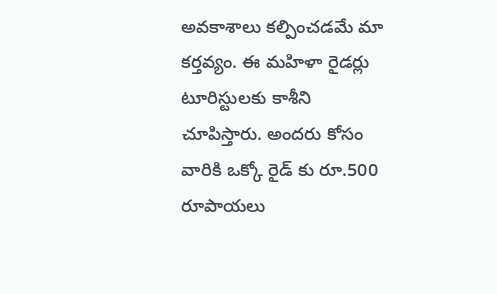అవకాశాలు కల్పించడమే మా కర్తవ్యం. ఈ మహిళా రైడర్లు టూరిస్టులకు కాశీని చూపిస్తారు. అందరు కోసం వారికి ఒక్కో రైడ్ కు రూ.500 రూపాయలు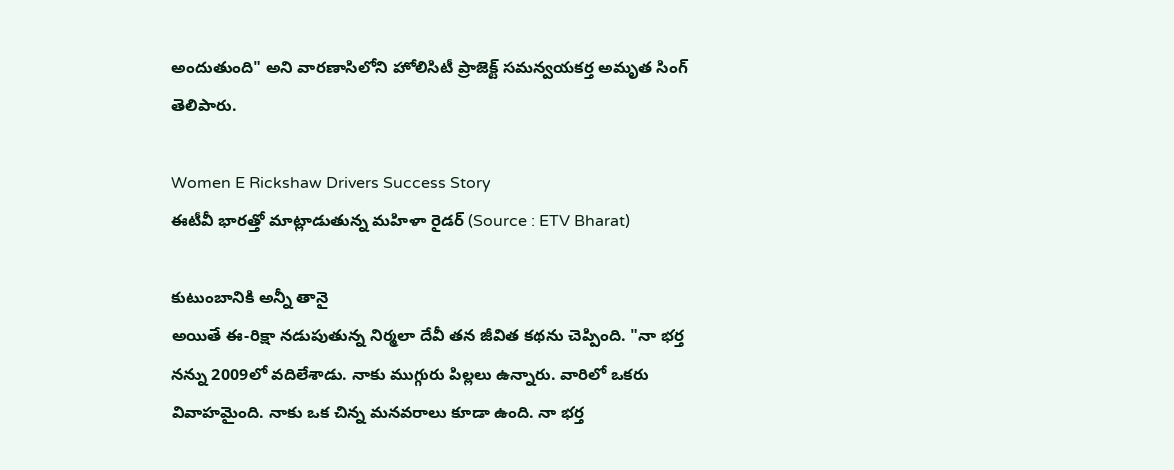అందుతుంది" అని వారణాసిలోని హోలిసిటీ ప్రాజెక్ట్ సమన్వయకర్త అమృత సింగ్ తెలిపారు.

Women E Rickshaw Drivers Success Story
ఈటీవీ భారత్తో మాట్లాడుతున్న మహిళా రైడర్ (Source : ETV Bharat)

కుటుంబానికి అన్నీ తానై
అయితే ఈ-రిక్షా నడుపుతున్న నిర్మలా దేవీ తన జీవిత కథను చెప్పింది. "నా భర్త నన్ను 2009లో వదిలేశాడు. నాకు ముగ్గురు పిల్లలు ఉన్నారు. వారిలో ఒకరు వివాహమైంది. నాకు ఒక చిన్న మనవరాలు కూడా ఉంది. నా భర్త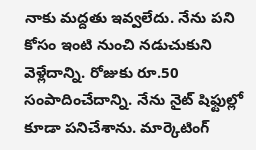నాకు మద్దతు ఇవ్వలేదు. నేను పని కోసం ఇంటి నుంచి నడుచుకుని వెళ్లేదాన్ని. రోజుకు రూ.50 సంపాదించేదాన్ని. నేను నైట్ షిఫ్టుల్లో కూడా పనిచేశాను. మార్కెటింగ్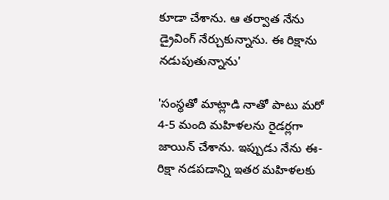కూడా చేశాను. ఆ తర్వాత నేను డ్రైవింగ్ నేర్చుకున్నాను. ఈ రిక్షాను నడుపుతున్నాను'

'సంస్థతో మాట్లాడి నాతో పాటు మరో 4-5 మంది మహిళలను రైడర్లగా జాయిన్ చేశాను. ఇప్పుడు నేను ఈ-రిక్షా నడపడాన్ని ఇతర మహిళలకు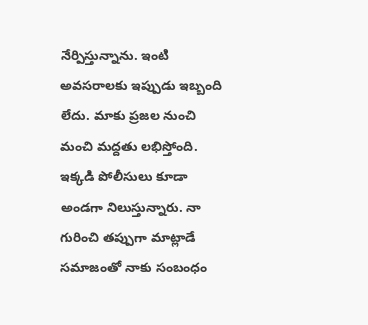నేర్పిస్తున్నాను. ఇంటి అవసరాలకు ఇప్పుడు ఇబ్బంది లేదు. మాకు ప్రజల నుంచి మంచి మద్దతు లభిస్తోంది. ఇక్కడి పోలీసులు కూడా అండగా నిలుస్తున్నారు. నా గురించి తప్పుగా మాట్లాడే సమాజంతో నాకు సంబంధం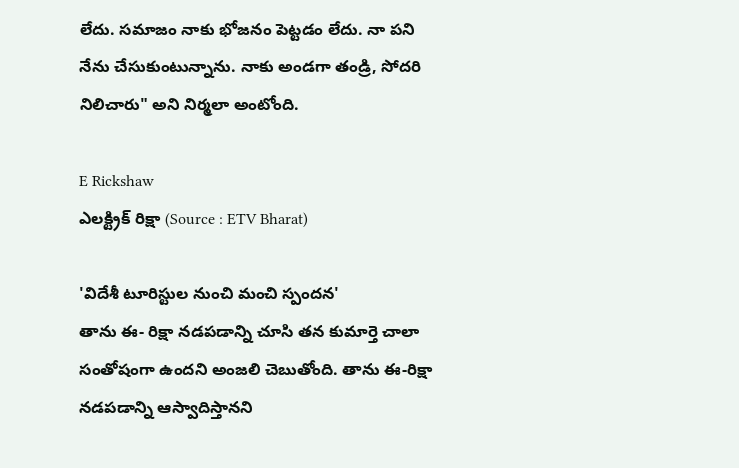లేదు. సమాజం నాకు భోజనం పెట్టడం లేదు. నా పని నేను చేసుకుంటున్నాను. నాకు అండగా తండ్రి, సోదరి నిలిచారు" అని నిర్మలా అంటోంది.

E Rickshaw
ఎలక్ట్రిక్ రిక్షా (Source : ETV Bharat)

'విదేశీ టూరిస్టుల నుంచి మంచి స్పందన'
తాను ఈ- రిక్షా నడపడాన్ని చూసి తన కుమార్తె చాలా సంతోషంగా ఉందని అంజలి చెబుతోంది. తాను ఈ-రిక్షా నడపడాన్ని ఆస్వాదిస్తానని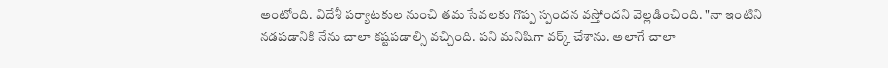అంటోంది. విదేశీ పర్యాటకుల నుంచి తమ సేవలకు గొప్ప స్పందన వస్తోందని వెల్లడించింది. "నా ఇంటిని నడపడానికి నేను చాలా కష్టపడాల్సి వచ్చింది. పని మనిషిగా వర్క్ చేశాను. అలాగే చాలా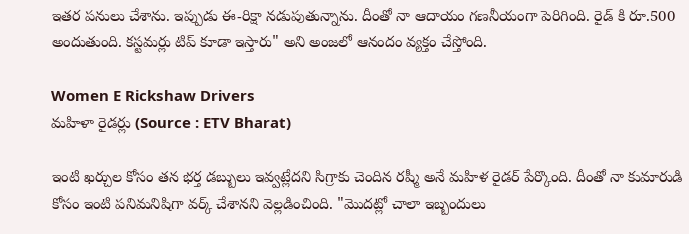ఇతర పనులు చేశాను. ఇప్పుడు ఈ-రిక్షా నడుపుతున్నాను. దీంతో నా ఆదాయం గణనీయంగా పెరిగింది. రైడ్ కి రూ.500 అందుతుంది. కస్టమర్లు టిప్ కూడా ఇస్తారు" అని అంజలో ఆనందం వ్యక్తం చేస్తోంది.

Women E Rickshaw Drivers
మహిళా రైడర్లు (Source : ETV Bharat)

ఇంటి ఖర్చుల కోసం తన భర్త డబ్బులు ఇవ్వట్లేదని సిగ్రాకు చెందిన రష్మీ అనే మహిళ రైడర్ పేర్కొంది. దీంతో నా కుమారుడి కోసం ఇంటి పనిమనిషిగా వర్క్ చేశానని వెల్లడించింది. "మొదట్లో చాలా ఇబ్బందులు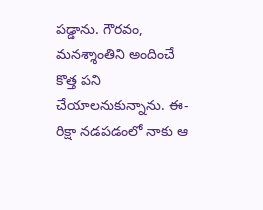పడ్డాను. గౌరవం, మనశ్శాంతిని అందించే కొత్త పని చేయాలనుకున్నాను. ఈ-రిక్షా నడపడంలో నాకు ఆ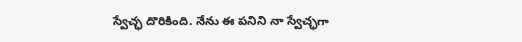స్వేచ్ఛ దొరికింది. నేను ఈ పనిని నా స్వేచ్ఛగా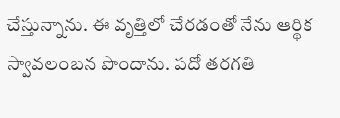చేస్తున్నాను. ఈ వృత్తిలో చేరడంతో నేను ఆర్థిక స్వావలంబన పొందాను. పదో తరగతి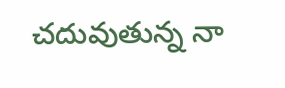చదువుతున్న నా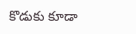కొడుకు కూడా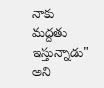నాకు మద్దతు ఇస్తున్నాడు" అని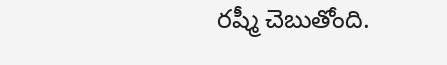రష్మీ చెబుతోంది.